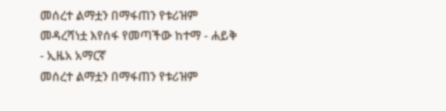መሰረተ ልማቷን በማፋጠን የቱሪዝም መዳረሻነቷ እየሰፋ የመጣችው ከተማ - ሐይቅ - ኢዜአ አማርኛ
መሰረተ ልማቷን በማፋጠን የቱሪዝም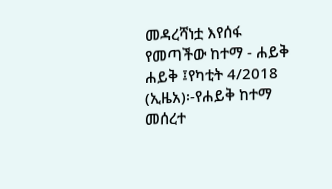መዳረሻነቷ እየሰፋ የመጣችው ከተማ - ሐይቅ
ሐይቅ ፤የካቲት 4/2018 (ኢዜአ)፡-የሐይቅ ከተማ መሰረተ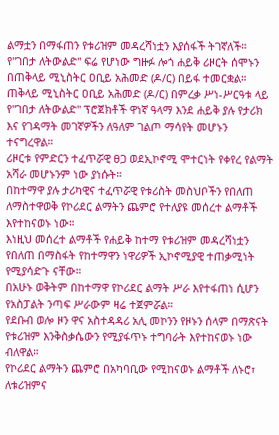ልማቷን በማፋጠን የቱሪዝም መዳረሻነቷን እያሰፋች ትገኛለች።
የ''ገበታ ለትውልድ'' ፍሬ የሆነው ግዙፉ ሎጎ ሐይቅ ሪዞርት ሰሞኑን በጠቅላይ ሚኒስትር ዐቢይ አሕመድ (ዶ/ር) በይፋ ተመርቋል።
ጠቅላይ ሚኒስትር ዐቢይ አሕመድ (ዶ/ር) በምረቃ ሥነ-ሥርዓቱ ላይ የ"ገበታ ለትውልድ" ፕሮጀክቶች ዋነኛ ዓላማ እንደ ሐይቅ ያሉ የታሪክ እና የገዳማት መገኛዎችን ለዓለም ገልጦ ማሳየት መሆኑን ተናግረዋል።
ሪዞርቱ የምድርን ተፈጥሯዊ ፀጋ ወደኢኮኖሚ ሞተርነት የቀየረ የልማት አሻራ መሆኑንም ነው ያነሱት።
በከተማዋ ያሉ ታሪካዊና ተፈጥሯዊ የቱሪስት መስህቦችን የበለጠ ለማስተዋወቅ የኮሪደር ልማትን ጨምሮ የተለያዩ መሰረተ ልማቶች እየተከናወኑ ነው።
እነዚህ መሰረተ ልማቶች የሐይቅ ከተማ የቱሪዝም መዳረሻነቷን የበለጠ በማስፋት የከተማዋን ነዋሪዎች ኢኮኖሚያዊ ተጠቃሚነት የሚያሳድጉ ናቸው።
በአሁኑ ወቅትም በከተማዋ የኮሪደር ልማት ሥራ እየተፋጠነ ሲሆን የአስፓልት ንጣፍ ሥራውም ዛሬ ተጀምሯል።
የደቡብ ወሎ ዞን ዋና አስተዳዳሪ አሊ መኮንን የዞኑን ሰላም በማጽናት የቱሪዝም እንቅስቃሴውን የሚያፋጥኑ ተግባራት እየተከናወኑ ነው ብለዋል።
የኮሪደር ልማትን ጨምሮ በአካባቢው የሚከናወኑ ልማቶች ለኑሮ፣ ለቱሪዝምና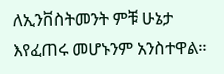ለኢንቨስትመንት ምቹ ሁኔታ እየፈጠሩ መሆኑንም አንስተዋል።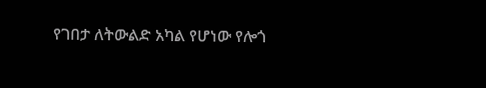የገበታ ለትውልድ አካል የሆነው የሎጎ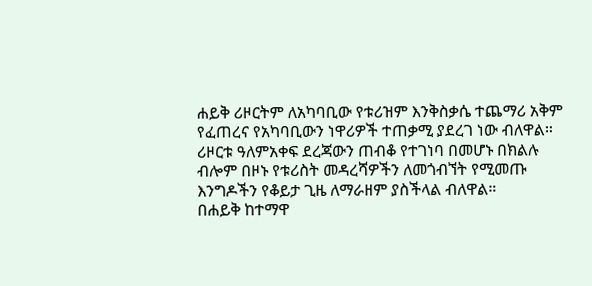ሐይቅ ሪዞርትም ለአካባቢው የቱሪዝም እንቅስቃሴ ተጨማሪ አቅም የፈጠረና የአካባቢውን ነዋሪዎች ተጠቃሚ ያደረገ ነው ብለዋል።
ሪዞርቱ ዓለምአቀፍ ደረጃውን ጠብቆ የተገነባ በመሆኑ በክልሉ ብሎም በዞኑ የቱሪስት መዳረሻዎችን ለመጎብኘት የሚመጡ እንግዶችን የቆይታ ጊዜ ለማራዘም ያስችላል ብለዋል።
በሐይቅ ከተማዋ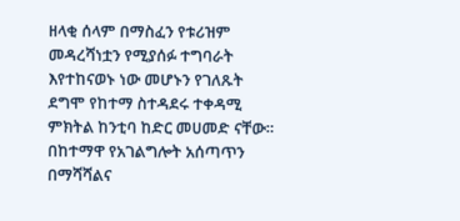ዘላቂ ሰላም በማስፈን የቱሪዝም መዳረሻነቷን የሚያሰፉ ተግባራት እየተከናወኑ ነው መሆኑን የገለጹት ደግሞ የከተማ ስተዳደሩ ተቀዳሚ ምክትል ከንቲባ ከድር መሀመድ ናቸው።
በከተማዋ የአገልግሎት አሰጣጥን በማሻሻልና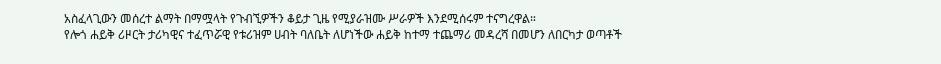አስፈላጊውን መሰረተ ልማት በማሟላት የጉብኚዎችን ቆይታ ጊዜ የሚያራዝሙ ሥራዎች እንደሚሰሩም ተናግረዋል።
የሎጎ ሐይቅ ሪዞርት ታሪካዊና ተፈጥሯዊ የቱሪዝም ሀብት ባለቤት ለሆነችው ሐይቅ ከተማ ተጨማሪ መዳረሻ በመሆን ለበርካታ ወጣቶች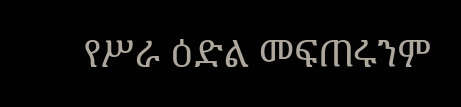የሥራ ዕድል መፍጠሩንም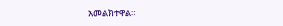አመልክተዋል።